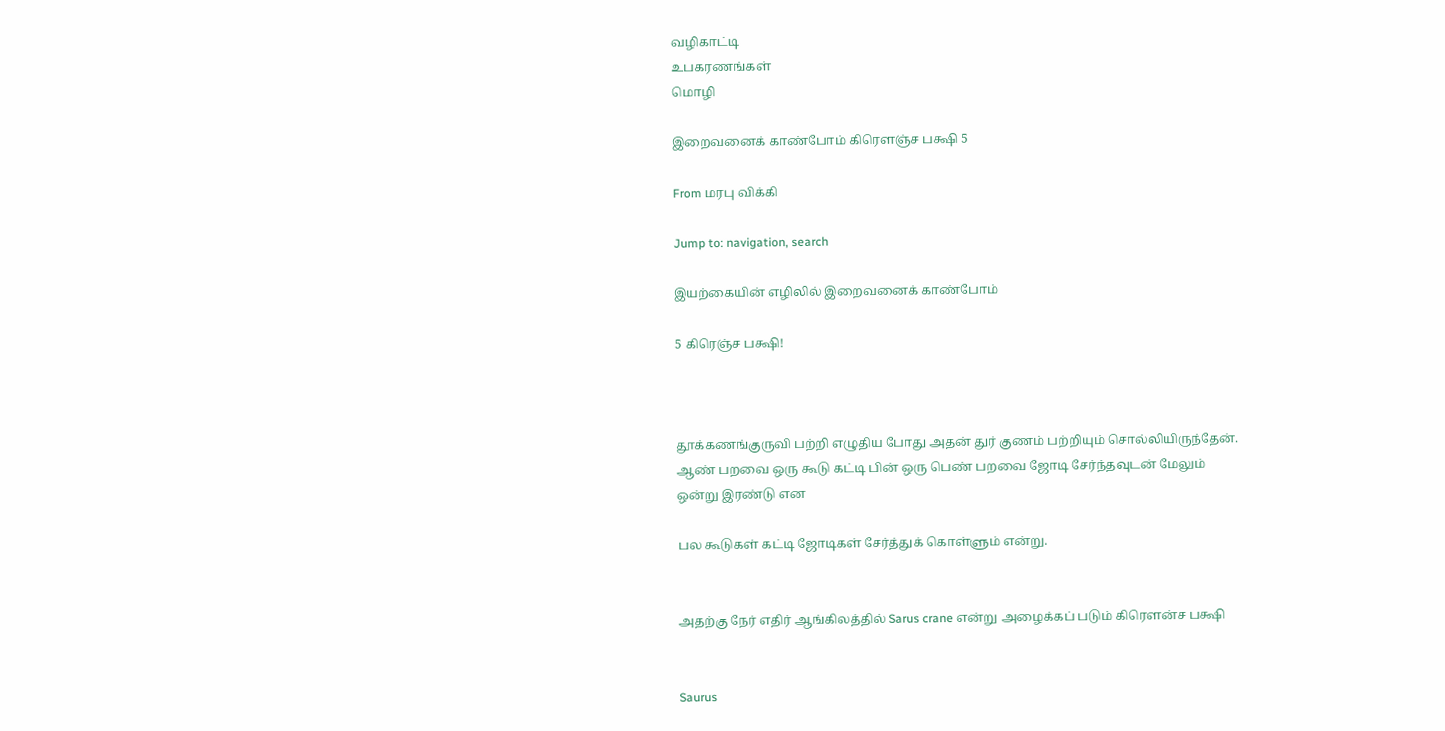வழிகாட்டி
உபகரணங்கள்
மொழி

இறைவனைக் காண்போம் கிரெளஞ்ச பக்ஷி 5

From மரபு விக்கி

Jump to: navigation, search

இயற்கையின் எழிலில் இறைவனைக் காண்போம்

5 கிரெஞ்ச பக்ஷி!



தூக்கணங்குருவி பற்றி எழுதிய போது அதன் துர் குணம் பற்றியும் சொல்லியிருந்தேன். ஆண் பறவை ஒரு கூடு கட்டி பின் ஒரு பெண் பறவை ஜோடி சேர்ந்தவுடன் மேலும் ஒன்று இரண்டு என

பல கூடுகள் கட்டி ஜோடிகள் சேர்த்துக் கொள்ளும் என்று.


அதற்கு நேர் எதிர் ஆங்கிலத்தில் Sarus crane என்று அழைக்கப் படும் கிரௌன்ச பக்ஷி


Saurus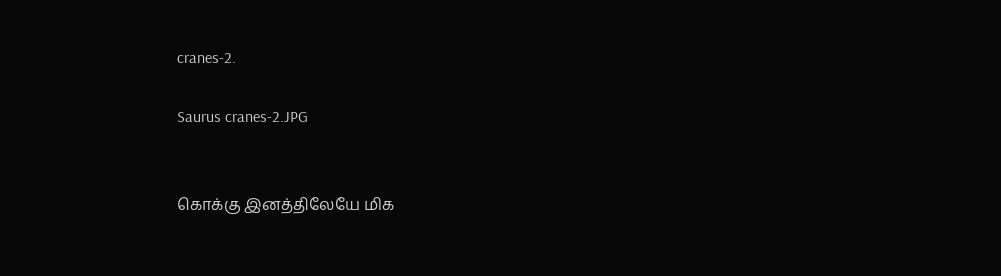cranes-2.

Saurus cranes-2.JPG


கொக்கு இனத்திலேயே மிக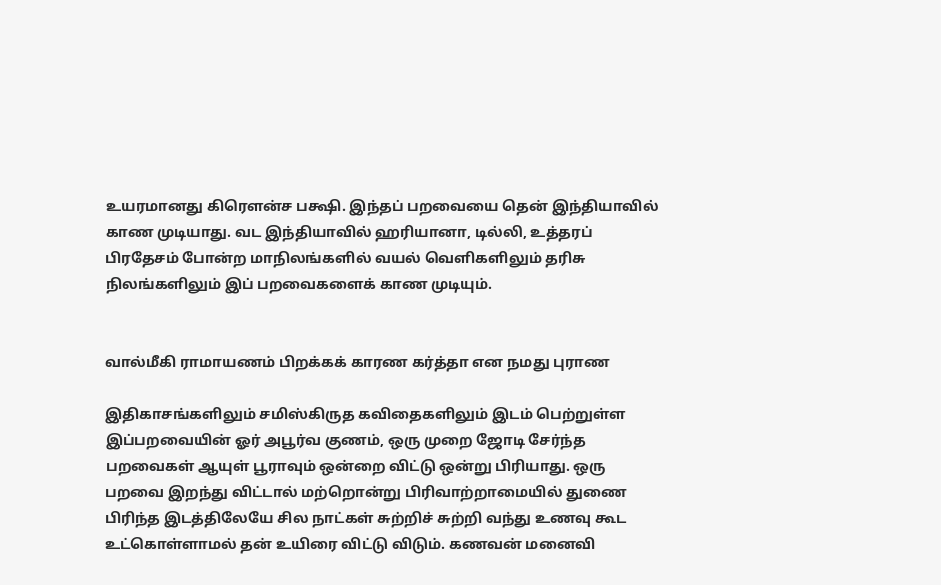உயரமானது கிரௌன்ச பக்ஷி. இந்தப் பறவையை தென் இந்தியாவில் காண முடியாது. வட இந்தியாவில் ஹரியானா, டில்லி, உத்தரப் பிரதேசம் போன்ற மாநிலங்களில் வயல் வெளிகளிலும் தரிசு நிலங்களிலும் இப் பறவைகளைக் காண முடியும்.


வால்மீகி ராமாயணம் பிறக்கக் காரண கர்த்தா என நமது புராண

இதிகாசங்களிலும் சமிஸ்கிருத கவிதைகளிலும் இடம் பெற்றுள்ள இப்பறவையின் ஓர் அபூர்வ குணம், ஒரு முறை ஜோடி சேர்ந்த பறவைகள் ஆயுள் பூராவும் ஒன்றை விட்டு ஒன்று பிரியாது. ஒரு பறவை இறந்து விட்டால் மற்றொன்று பிரிவாற்றாமையில் துணை பிரிந்த இடத்திலேயே சில நாட்கள் சுற்றிச் சுற்றி வந்து உணவு கூட உட்கொள்ளாமல் தன் உயிரை விட்டு விடும். கணவன் மனைவி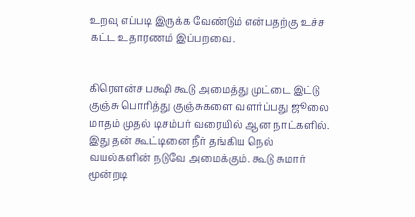உறவு எப்படி இருக்க வேண்டும் என்பதற்கு உச்ச கட்ட உதாரணம் இப்பறவை.


கிரௌன்ச பக்ஷி கூடு அமைத்து முட்டை இட்டு குஞ்சு பொரித்து குஞ்சுகளை வளர்ப்பது ஜூலை மாதம் முதல் டிசம்பர் வரையில் ஆன நாட்களில். இது தன் கூட்டினை நீர் தங்கிய நெல் வயல்களின் நடுவே அமைக்கும். கூடு சுமார் மூன்றடி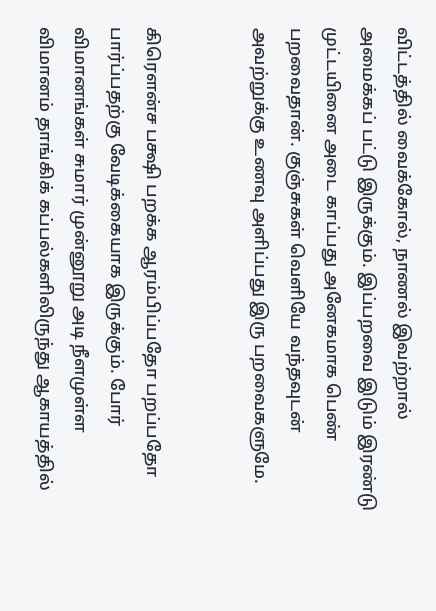விட்டத்தில் வைக்கோல், நாணல் இவற்றால் அமைக்கப் பட்டு இருக்கும். இப்பறவை இடும் இரண்டு முட்டயினை அடை காப்பது அனேகமாக பெண் பறவைதான். குஞ்சுகள் வெளியே வந்தவுடன் அவற்றுக்கு உணவு அளிப்பது இரு பறவைகளுமே.


கிரௌன்ச பக்ஷி பறக்க ஆரம்பிப்பதோ பறப்பதோ பார்ப்பதற்கு வேடிக்கையாக இருக்கும். போர் விமானங்கள் சுமார் முன்னூறு அடி நீளமுள்ள விமானம் தாங்கிக் கப்பல்களிலிருந்து ஆகாயத்தில்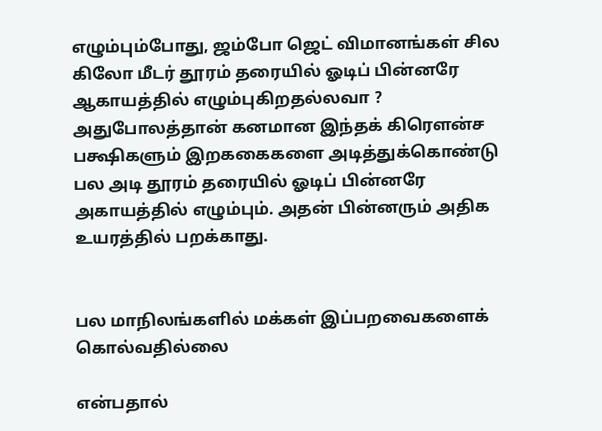எழும்பும்போது, ஜம்போ ஜெட் விமானங்கள் சில கிலோ மீடர் தூரம் தரையில் ஓடிப் பின்னரே ஆகாயத்தில் எழும்புகிறதல்லவா ? அதுபோலத்தான் கனமான இந்தக் கிரௌன்ச பக்ஷிகளும் இறககைகளை அடித்துக்கொண்டு பல அடி தூரம் தரையில் ஓடிப் பின்னரே அகாயத்தில் எழும்பும். அதன் பின்னரும் அதிக உயரத்தில் பறக்காது.


பல மாநிலங்களில் மக்கள் இப்பறவைகளைக் கொல்வதில்லை

என்பதால்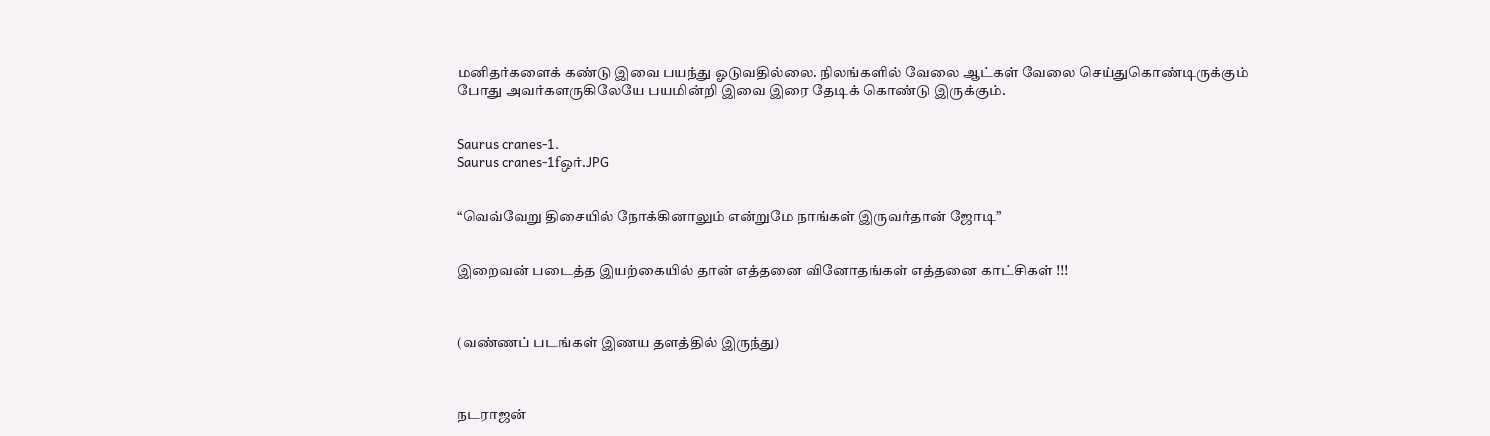மனிதர்களைக் கண்டு இவை பயந்து ஓடுவதில்லை. நிலங்களில் வேலை ஆட்கள் வேலை செய்துகொண்டிருக்கும் போது அவர்களருகிலேயே பயமின்றி இவை இரை தேடிக் கொண்டு இருக்கும்.


Saurus cranes-1.
Saurus cranes-1fஒர்.JPG


“வெவ்வேறு திசையில் நோக்கினாலும் என்றுமே நாங்கள் இருவர்தான் ஜோடி”


இறைவன் படைத்த இயற்கையில் தான் எத்தனை வினோதங்கள் எத்தனை காட்சிகள் !!!



(வண்ணப் படங்கள் இணய தளத்தில் இருந்து)



நடராஜன்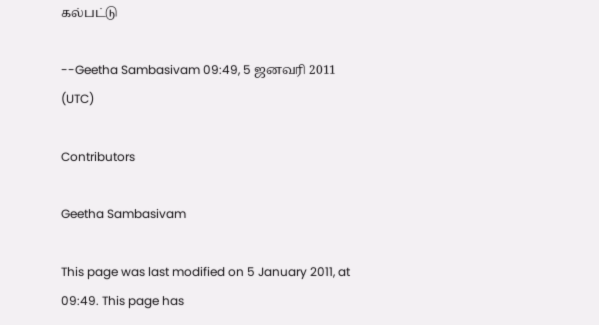கல்பட்டு

--Geetha Sambasivam 09:49, 5 ஜனவரி 2011 (UTC)

Contributors

Geetha Sambasivam

This page was last modified on 5 January 2011, at 09:49. This page has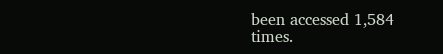been accessed 1,584 times.